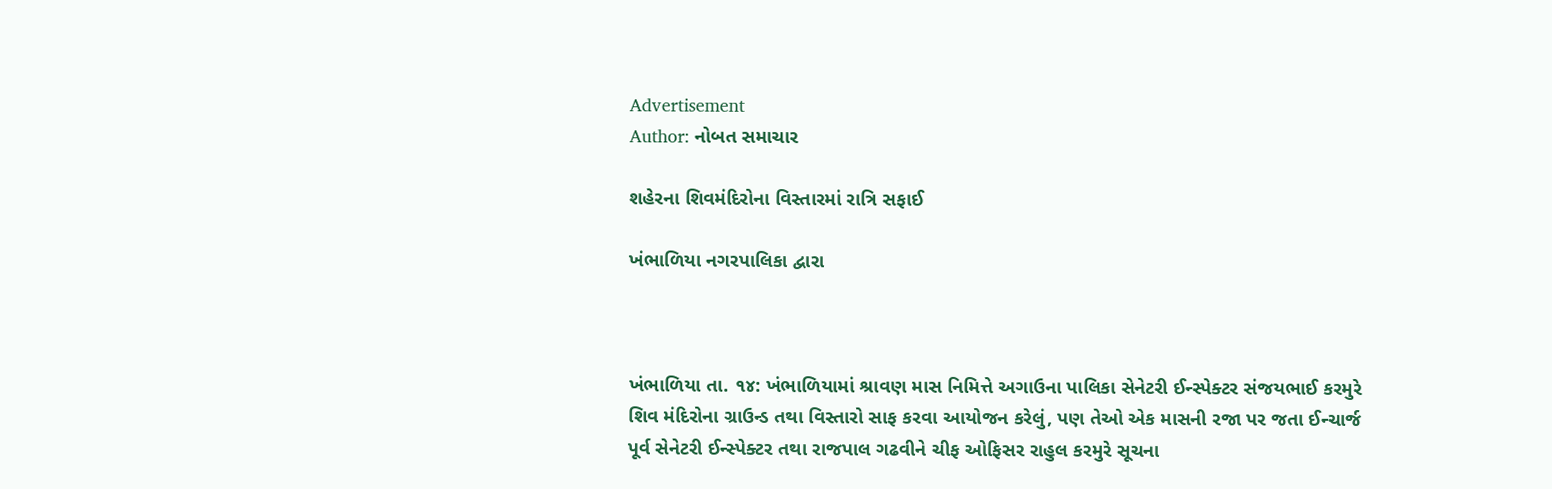Advertisement
Author: નોબત સમાચાર

શહેરના શિવમંદિરોના વિસ્તારમાં રાત્રિ સફાઈ

ખંભાળિયા નગરપાલિકા દ્વારા



ખંભાળિયા તા. ૧૪: ખંભાળિયામાં શ્રાવણ માસ નિમિત્તે અગાઉના પાલિકા સેનેટરી ઈન્સ્પેક્ટર સંજયભાઈ કરમુરે શિવ મંદિરોના ગ્રાઉન્ડ તથા વિસ્તારો સાફ કરવા આયોજન કરેલું, પણ તેઓ એક માસની રજા પર જતા ઈન્ચાર્જ પૂર્વ સેનેટરી ઈન્સ્પેક્ટર તથા રાજપાલ ગઢવીને ચીફ ઓફિસર રાહુલ કરમુરે સૂચના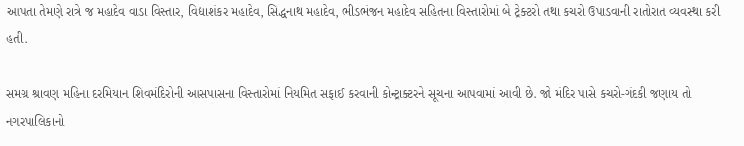આપતા તેમણે રાત્રે જ મહાદેવ વાડા વિસ્તાર, વિદ્યાશંકર મહાદેવ, સિદ્ધનાથ મહાદેવ, ભીડભંજન મહાદેવ સહિતના વિસ્તારોમાં બે ટ્રેક્ટરો તથા કચરો ઉપાડવાની રાતોરાત વ્યવસ્થા કરી હતી.

સમગ્ર શ્રાવણ મહિના દરમિયાન શિવમંદિરોની આસપાસના વિસ્તારોમાં નિયમિત સફાઈ કરવાની કોન્ટ્રાક્ટરને સૂચના આપવામાં આવી છે. જો મંદિર પાસે કચરો-ગંદકી જણાય તો નગરપાલિકાનો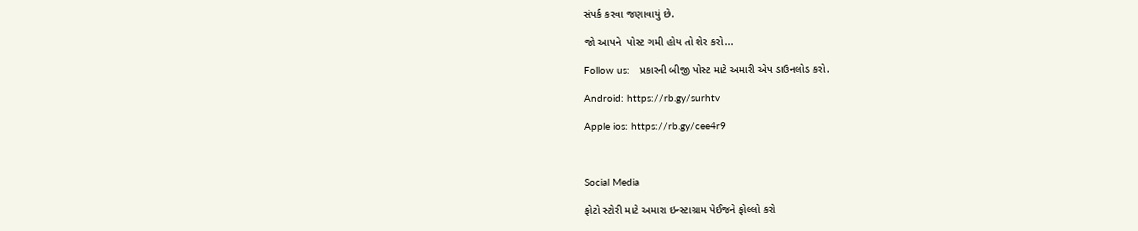સંપર્ક કરવા જણાવાયું છે.

જો આપને  પોસ્ટ ગમી હોય તો શેર કરો...

Follow us:   પ્રકારની બીજી પોસ્ટ માટે અમારી એપ ડાઉનલોડ કરો.

Android: https://rb.gy/surhtv

Apple ios: https://rb.gy/cee4r9



Social Media

ફોટો સ્ટોરી માટે અમારા ઇન્સ્ટાગ્રામ પેઈજને ફોલ્લો કરો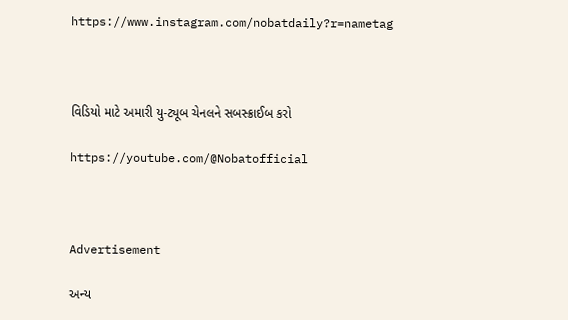https://www.instagram.com/nobatdaily?r=nametag



વિડિયો માટે અમારી યુ-ટ્યૂબ ચેનલને સબસ્ક્રાઈબ કરો

https://youtube.com/@Nobatofficial



Advertisement

અન્ય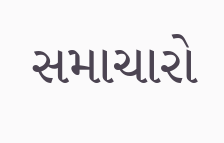સમાચારો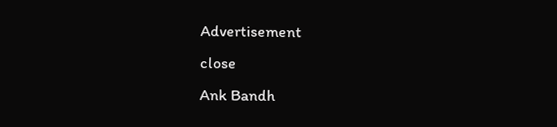Advertisement
close
Ank Bandh